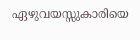ഏഴുവയസ്സുകാരിയെ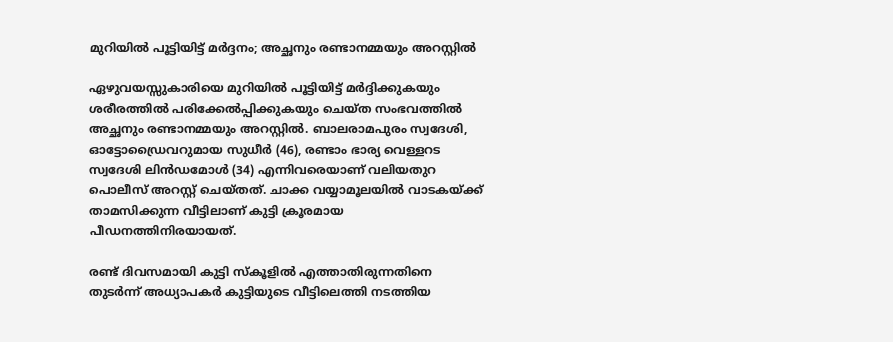മുറിയിൽ പൂട്ടിയിട്ട് മർദ്ദനം; അച്ഛനും രണ്ടാനമ്മയും അറസ്റ്റിൽ

ഏഴുവയസ്സുകാരിയെ മുറിയിൽ പൂട്ടിയിട്ട് മർദ്ദിക്കുകയും ശരീരത്തിൽ പരിക്കേൽപ്പിക്കുകയും ചെയ്ത സംഭവത്തിൽ അച്ഛനും രണ്ടാനമ്മയും അറസ്റ്റിൽ. ബാലരാമപുരം സ്വദേശി, ഓട്ടോഡ്രൈവറുമായ സുധീർ (46), രണ്ടാം ഭാര്യ വെള്ളറട സ്വദേശി ലിൻഡമോൾ (34) എന്നിവരെയാണ് വലിയതുറ പൊലീസ് അറസ്റ്റ് ചെയ്തത്. ചാക്ക വയ്യാമൂലയിൽ വാടകയ്ക്ക് താമസിക്കുന്ന വീട്ടിലാണ് കുട്ടി ക്രൂരമായ പീഡനത്തിനിരയായത്.

രണ്ട് ദിവസമായി കുട്ടി സ്കൂളിൽ എത്താതിരുന്നതിനെ തുടർന്ന് അധ്യാപകർ കുട്ടിയുടെ വീട്ടിലെത്തി നടത്തിയ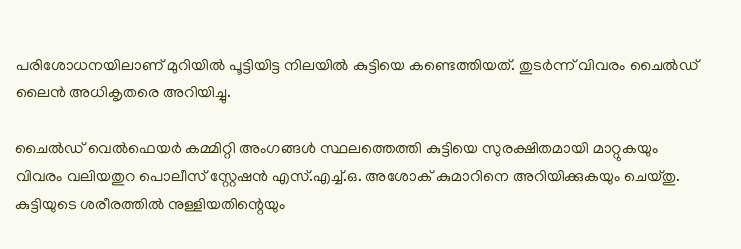പരിശോധനയിലാണ് മുറിയിൽ പൂട്ടിയിട്ട നിലയിൽ കുട്ടിയെ കണ്ടെത്തിയത്. തുടർന്ന് വിവരം ചൈൽഡ് ലൈൻ അധികൃതരെ അറിയിച്ചു.

ചൈൽഡ് വെൽഫെയർ കമ്മിറ്റി അംഗങ്ങൾ സ്ഥലത്തെത്തി കുട്ടിയെ സുരക്ഷിതമായി മാറ്റുകയും വിവരം വലിയതുറ പൊലീസ് സ്റ്റേഷൻ എസ്.എച്ച്.ഒ. അശോക് കുമാറിനെ അറിയിക്കുകയും ചെയ്തു. കുട്ടിയുടെ ശരീരത്തിൽ നുള്ളിയതിന്റെയും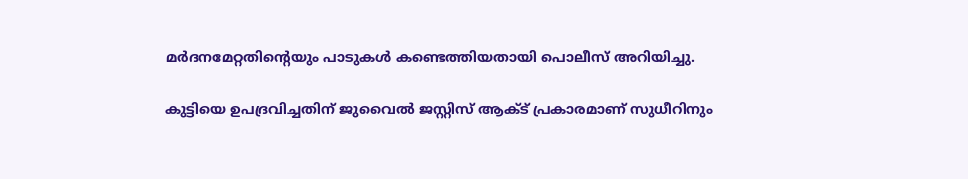മർദനമേറ്റതിന്റെയും പാടുകൾ കണ്ടെത്തിയതായി പൊലീസ് അറിയിച്ചു.

കുട്ടിയെ ഉപദ്രവിച്ചതിന് ജുവൈൽ ജസ്റ്റിസ് ആക്ട് പ്രകാരമാണ് സുധീറിനും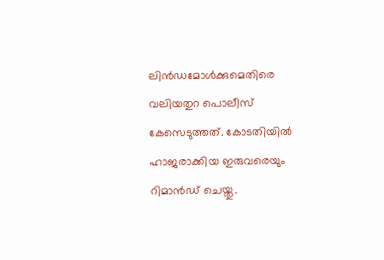ലിൻഡമോൾക്കുമെതിരെ വലിയതുറ പൊലീസ് കേസെടുത്തത്. കോടതിയിൽ ഹാജരാക്കിയ ഇരുവരെയും റിമാൻഡ് ചെയ്തു.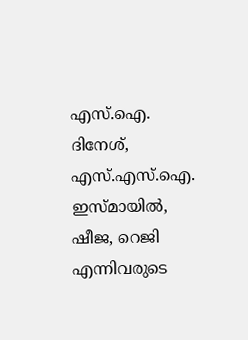എസ്.ഐ. ദിനേശ്, എസ്.എസ്.ഐ. ഇസ്മായിൽ, ഷീജ, റെജി എന്നിവരുടെ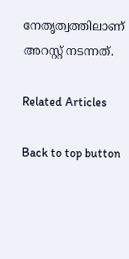നേതൃത്വത്തിലാണ് അറസ്റ്റ് നടന്നത്.

Related Articles

Back to top button